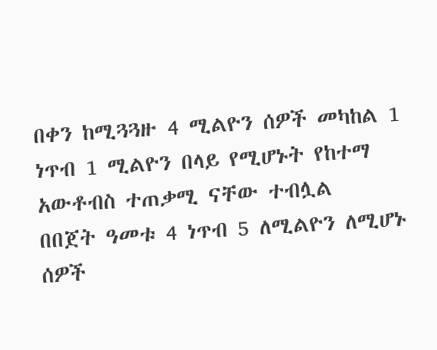በቀን ከሚጓጓዙ 4 ሚልዮን ሰዎች መካከል 1 ነጥብ 1 ሚልዮን በላይ የሚሆኑት የከተማ አውቶብስ ተጠቃሚ ናቸው ተብሏል
በበጀት ዓመቱ 4 ነጥብ 5 ለሚልዮን ለሚሆኑ ሰዎች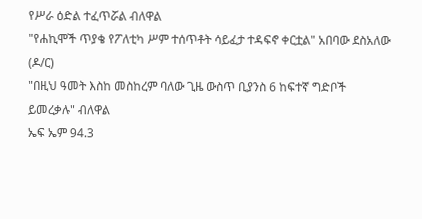የሥራ ዕድል ተፈጥሯል ብለዋል
"የሐኪሞች ጥያቄ የፖለቲካ ሥም ተሰጥቶት ሳይፈታ ተዳፍኖ ቀርቷል" አበባው ደስአለው (ዶ/ር)
"በዚህ ዓመት እስከ መስከረም ባለው ጊዜ ውስጥ ቢያንስ 6 ከፍተኛ ግድቦች ይመረቃሉ" ብለዋል
ኤፍ ኤም 94.3